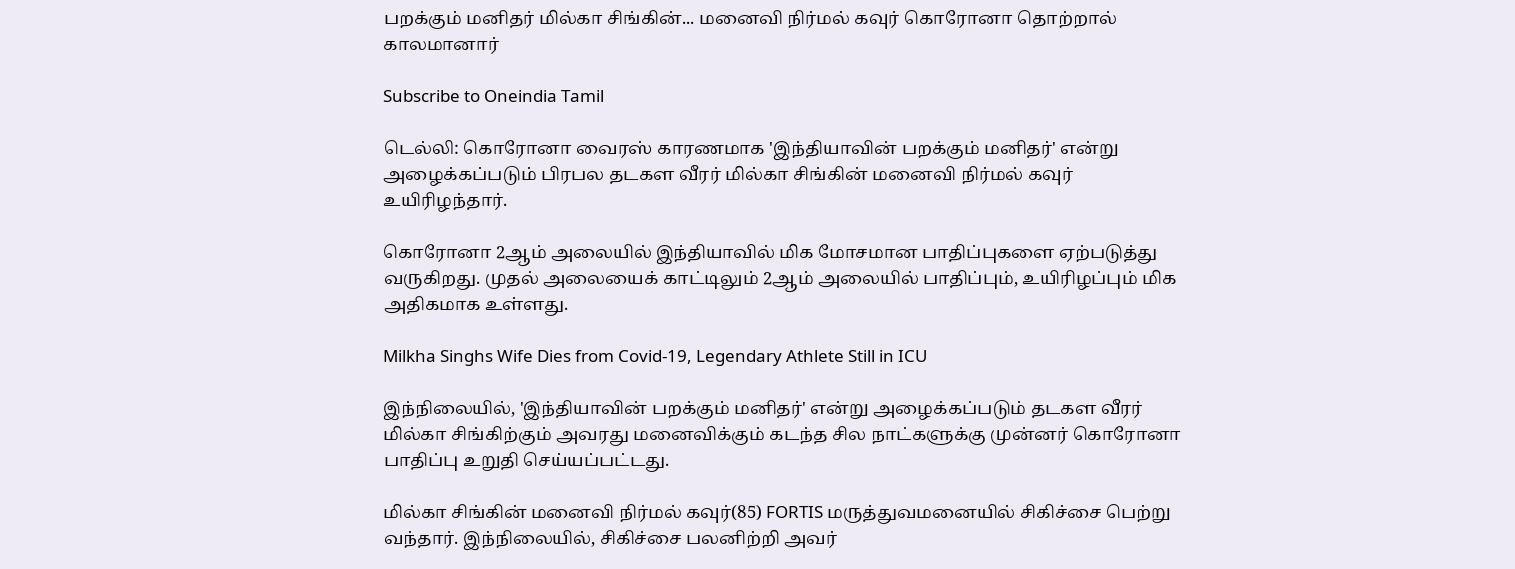பறக்கும் மனிதர் மில்கா சிங்கின்... மனைவி நிர்மல் கவுர் கொரோனா தொற்றால் காலமானார்

Subscribe to Oneindia Tamil

டெல்லி: கொரோனா வைரஸ் காரணமாக 'இந்தியாவின் பறக்கும் மனிதர்' என்று அழைக்கப்படும் பிரபல தடகள வீரர் மில்கா சிங்கின் மனைவி நிர்மல் கவுர் உயிரிழந்தார்.

கொரோனா 2ஆம் அலையில் இந்தியாவில் மிக மோசமான பாதிப்புகளை ஏற்படுத்து வருகிறது. முதல் அலையைக் காட்டிலும் 2ஆம் அலையில் பாதிப்பும், உயிரிழப்பும் மிக அதிகமாக உள்ளது.

Milkha Singhs Wife Dies from Covid-19, Legendary Athlete Still in ICU

இந்நிலையில், 'இந்தியாவின் பறக்கும் மனிதர்' என்று அழைக்கப்படும் தடகள வீரர் மில்கா சிங்கிற்கும் அவரது மனைவிக்கும் கடந்த சில நாட்களுக்கு முன்னர் கொரோனா பாதிப்பு உறுதி செய்யப்பட்டது.

மில்கா சிங்கின் மனைவி நிர்மல் கவுர்(85) FORTIS மருத்துவமனையில் சிகிச்சை பெற்று வந்தார். இந்நிலையில், சிகிச்சை பலனிற்றி அவர்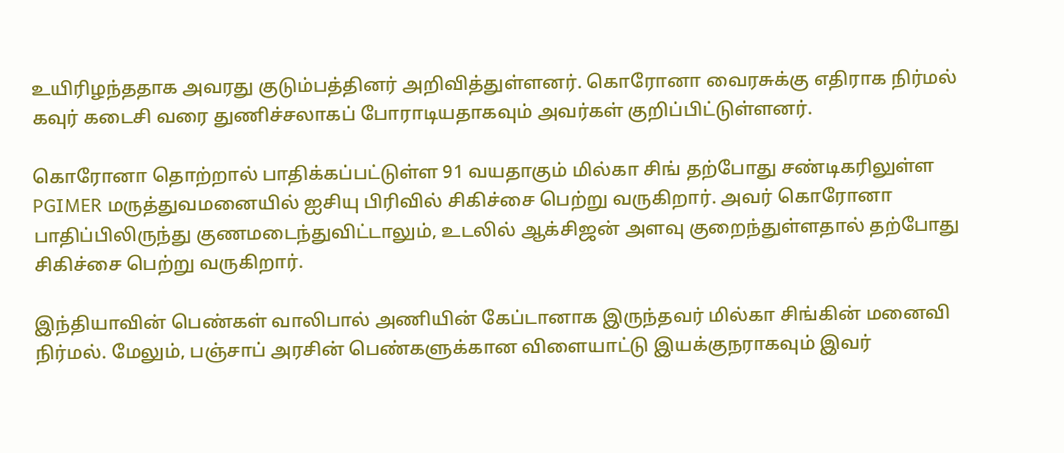உயிரிழந்ததாக அவரது குடும்பத்தினர் அறிவித்துள்ளனர். கொரோனா வைரசுக்கு எதிராக நிர்மல் கவுர் கடைசி வரை துணிச்சலாகப் போராடியதாகவும் அவர்கள் குறிப்பிட்டுள்ளனர்.

கொரோனா தொற்றால் பாதிக்கப்பட்டுள்ள 91 வயதாகும் மில்கா சிங் தற்போது சண்டிகரிலுள்ள PGIMER மருத்துவமனையில் ஐசியு பிரிவில் சிகிச்சை பெற்று வருகிறார். அவர் கொரோனா பாதிப்பிலிருந்து குணமடைந்துவிட்டாலும், உடலில் ஆக்சிஜன் அளவு குறைந்துள்ளதால் தற்போது சிகிச்சை பெற்று வருகிறார்.

இந்தியாவின் பெண்கள் வாலிபால் அணியின் கேப்டானாக இருந்தவர் மில்கா சிங்கின் மனைவி நிர்மல். மேலும், பஞ்சாப் அரசின் பெண்களுக்கான விளையாட்டு இயக்குநராகவும் இவர்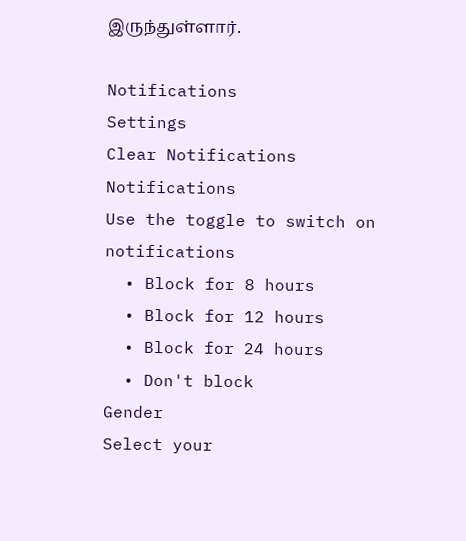இருந்துள்ளார்.

Notifications
Settings
Clear Notifications
Notifications
Use the toggle to switch on notifications
  • Block for 8 hours
  • Block for 12 hours
  • Block for 24 hours
  • Don't block
Gender
Select your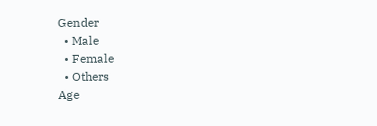Gender
  • Male
  • Female
  • Others
Age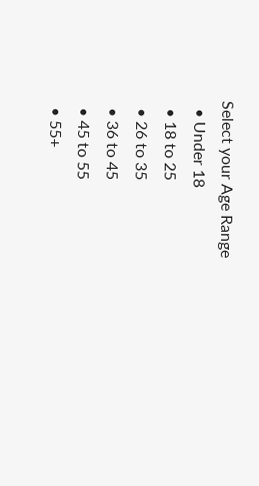Select your Age Range
  • Under 18
  • 18 to 25
  • 26 to 35
  • 36 to 45
  • 45 to 55
  • 55+